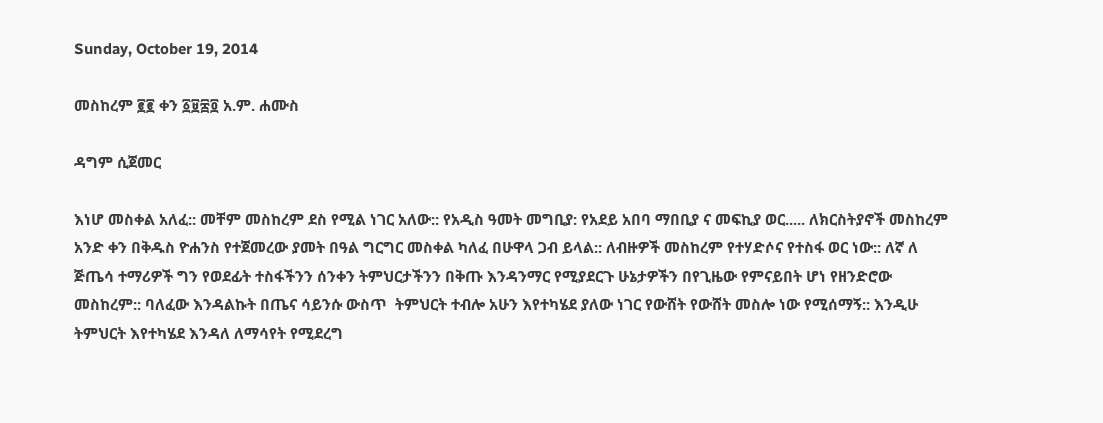Sunday, October 19, 2014

መስከረም ፪፪ ቀን ፩፱፰፬ አ.ም. ሐሙስ

ዳግም ሲጀመር

እነሆ መስቀል አለፈ:: መቸም መስከረም ደስ የሚል ነገር አለው:: የአዲስ ዓመት መግቢያ: የአደይ አበባ ማበቢያ ና መፍኪያ ወር..... ለክርስትያኖች መስከረም አንድ ቀን በቅዱስ ዮሐንስ የተጀመረው ያመት በዓል ግርግር መስቀል ካለፈ በሁዋላ ጋብ ይላል:: ለብዙዎች መስከረም የተሃድሶና የተስፋ ወር ነው:: ለኛ ለ ጅጤሳ ተማሪዎች ግን የወደፊት ተስፋችንን ሰንቀን ትምህርታችንን በቅጡ እንዳንማር የሚያደርጉ ሁኔታዎችን በየጊዜው የምናይበት ሆነ የዘንድሮው መስከረም:: ባለፈው እንዳልኩት በጤና ሳይንሱ ውስጥ  ትምህርት ተብሎ አሁን እየተካሄደ ያለው ነገር የውሸት የውሸት መስሎ ነው የሚሰማኝ:: እንዲሁ ትምህርት እየተካሄደ እንዳለ ለማሳየት የሚደረግ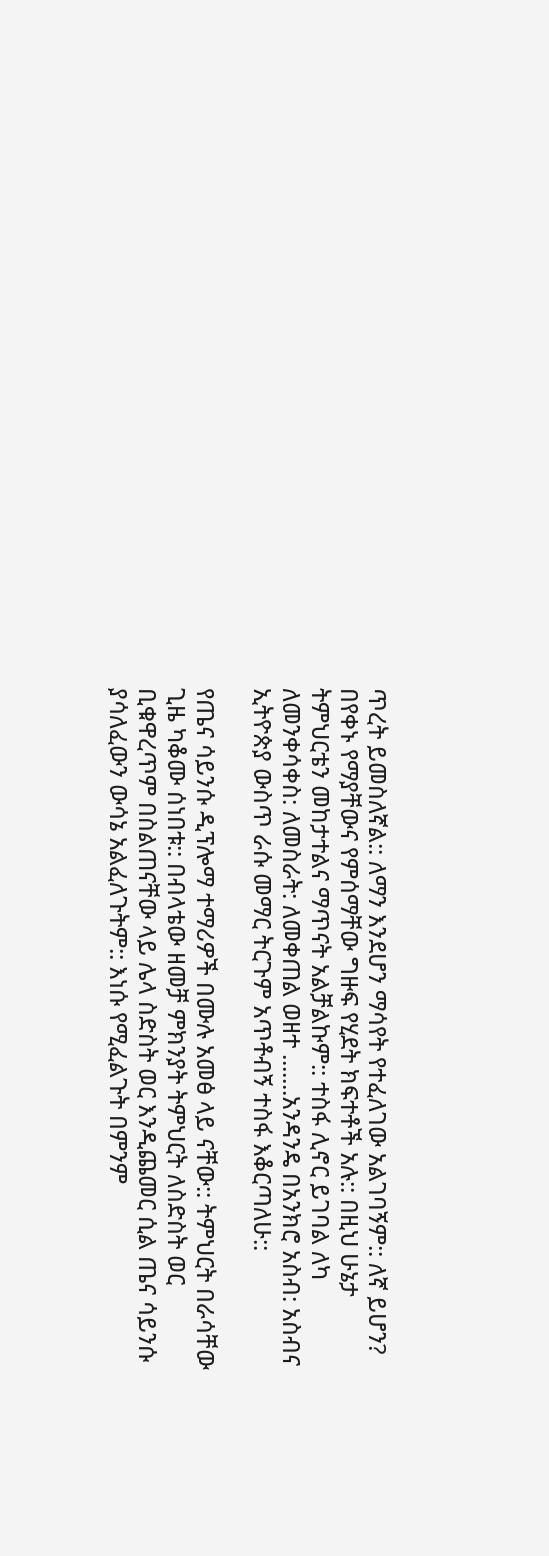ጥረት ይመስለኛል:: ለማን እንደሆን ማሳየት የተፈለገው አልገባኝም:: ለኛ ይሆን? በየቀኑ የማያቸውና የምሰማቸው ግዙፍ የሂደት ክፍተቶች አሉ:: በዚህ ሁኔታ ትምህርቴን መከታተልና ማጥናት አልቻልኩም:: ተስፋ ሊኖር ይገባል ለካ ለመንቀሳቀስ: ለመስራት: ለመቀጠል ወዘተ .......አንዳንዴ በአንክሮ አስብ: አስብና ኢትዮጵያ ውስጥ ራሱ መማር ትርጉም አጥቶብኝ ተስፋ እቆርጣለሁ::

የጤና ሳይንሱ ዲፕሎማ ተማሪዎች በሙሉ አመፅ ላይ ናቸው:: ትምህርት በራሳቸው ጊዜ ካቆሙ ሰነበቱ:: በብላቴው ዘመቻ ምክንያት ትምህርት ለስድስት ወር ቢቁዋረጥም በስልጠናቸው ላይ ሌላ ስድስት ወር እንዲጨመር ሲል ጤና ሳይንሱ ያሳለፈውን ውሳኔ አልፈለጉትም:: እነሱ የሚፈልጉት በምንም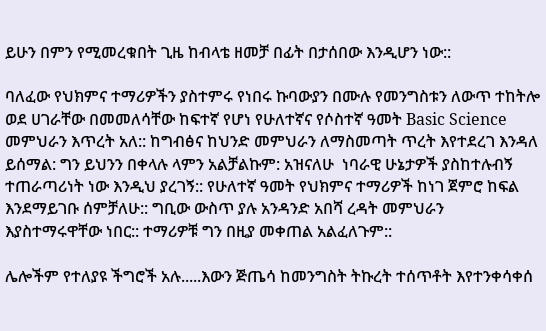ይሁን በምን የሚመረቁበት ጊዜ ከብላቴ ዘመቻ በፊት በታሰበው እንዲሆን ነው::

ባለፈው የህክምና ተማሪዎችን ያስተምሩ የነበሩ ኩባውያን በሙሉ የመንግስቱን ለውጥ ተከትሎ ወደ ሀገራቸው በመመለሳቸው ከፍተኛ የሆነ የሁለተኛና የሶስተኛ ዓመት Basic Science መምህራን እጥረት አለ:: ከግብፅና ከህንድ መምህራን ለማስመጣት ጥረት እየተደረገ እንዳለ ይሰማል: ግን ይህንን በቀላሉ ላምን አልቻልኩም: አዝናለሁ  ነባራዊ ሁኔታዎች ያስከተሉብኝ ተጠራጣሪነት ነው እንዲህ ያረገኝ:: የሁለተኛ ዓመት የህክምና ተማሪዎች ከነገ ጀምሮ ከፍል እንደማይገቡ ሰምቻለሁ:: ግቢው ውስጥ ያሉ አንዳንድ አበሻ ረዳት መምህራን እያስተማሩዋቸው ነበር:: ተማሪዎቹ ግን በዚያ መቀጠል አልፈለጉም::

ሌሎችም የተለያዩ ችግሮች አሉ.....እውን ጅጤሳ ከመንግስት ትኩረት ተሰጥቶት እየተንቀሳቀሰ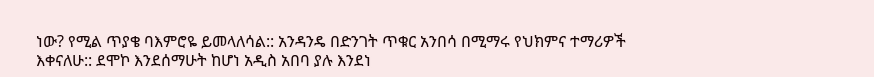ነው? የሚል ጥያቄ ባእምሮዬ ይመላለሳል:: አንዳንዴ በድንገት ጥቁር አንበሳ በሚማሩ የህክምና ተማሪዎች እቀናለሁ:: ደሞኮ እንደሰማሁት ከሆነ አዲስ አበባ ያሉ እንደነ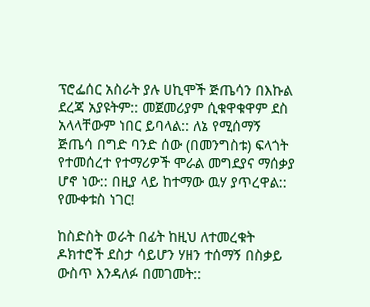ፕሮፌሰር አስራት ያሉ ሀኪሞች ጅጤሳን በእኩል ደረጃ አያዩትም:: መጀመሪያም ሲቁዋቁዋም ደስ አላላቸውም ነበር ይባላል:: ለኔ የሚሰማኝ ጅጤሳ በግድ ባንድ ሰው (በመንግስቱ) ፍላጎት የተመሰረተ የተማሪዎች ሞራል መግደያና ማሰቃያ ሆኖ ነው:: በዚያ ላይ ከተማው ዉሃ ያጥረዋል:: የሙቀቱስ ነገር!

ከስድስት ወራት በፊት ከዚህ ለተመረቁት ዶክተሮች ደስታ ሳይሆን ሃዘን ተሰማኝ በስቃይ ውስጥ እንዳለፉ በመገመት::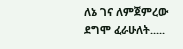ለኔ ገና ለምጀምረው ደግሞ ፈራሁለት.....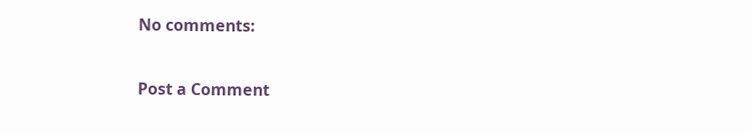No comments:

Post a Comment